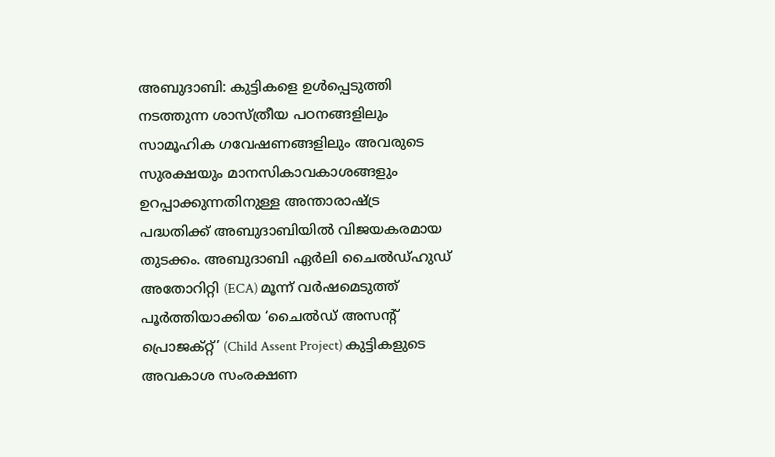അബുദാബി: കുട്ടികളെ ഉൾപ്പെടുത്തി നടത്തുന്ന ശാസ്ത്രീയ പഠനങ്ങളിലും സാമൂഹിക ഗവേഷണങ്ങളിലും അവരുടെ സുരക്ഷയും മാനസികാവകാശങ്ങളും ഉറപ്പാക്കുന്നതിനുള്ള അന്താരാഷ്ട്ര പദ്ധതിക്ക് അബുദാബിയിൽ വിജയകരമായ തുടക്കം. അബുദാബി ഏർലി ചൈൽഡ്ഹുഡ് അതോറിറ്റി (ECA) മൂന്ന് വർഷമെടുത്ത് പൂർത്തിയാക്കിയ ‘ചൈൽഡ് അസന്റ് പ്രൊജക്റ്റ്’ (Child Assent Project) കുട്ടികളുടെ അവകാശ സംരക്ഷണ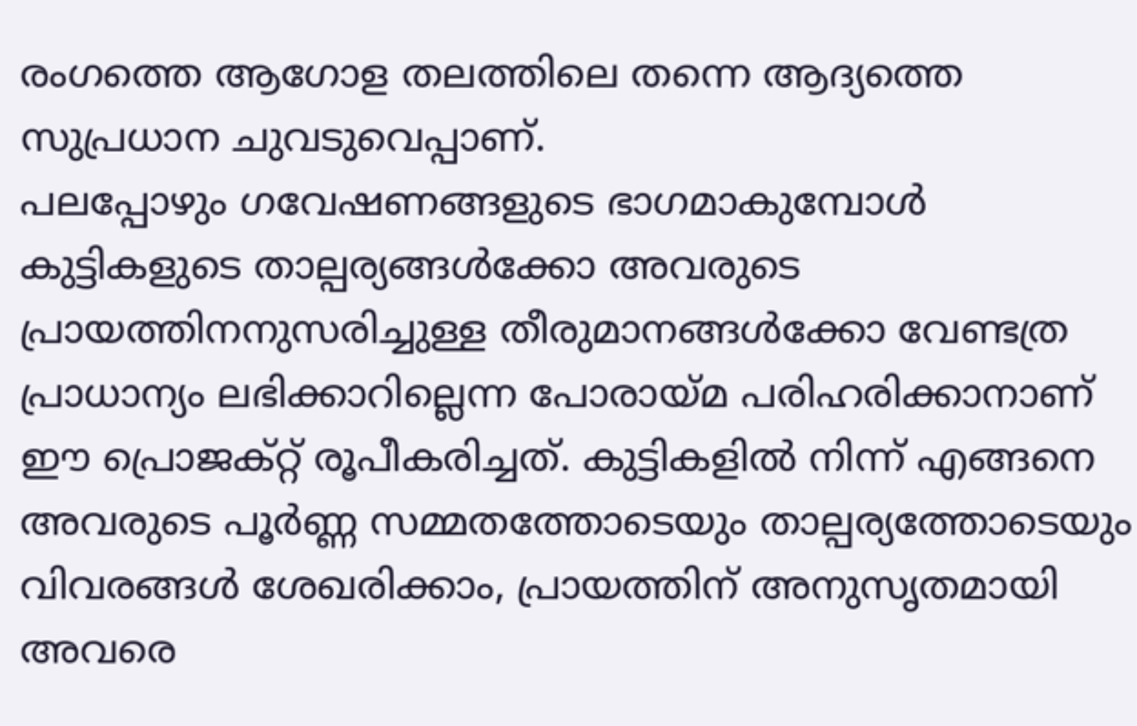രംഗത്തെ ആഗോള തലത്തിലെ തന്നെ ആദ്യത്തെ സുപ്രധാന ചുവടുവെപ്പാണ്.
പലപ്പോഴും ഗവേഷണങ്ങളുടെ ഭാഗമാകുമ്പോൾ കുട്ടികളുടെ താല്പര്യങ്ങൾക്കോ അവരുടെ പ്രായത്തിനനുസരിച്ചുള്ള തീരുമാനങ്ങൾക്കോ വേണ്ടത്ര പ്രാധാന്യം ലഭിക്കാറില്ലെന്ന പോരായ്മ പരിഹരിക്കാനാണ് ഈ പ്രൊജക്റ്റ് രൂപീകരിച്ചത്. കുട്ടികളിൽ നിന്ന് എങ്ങനെ അവരുടെ പൂർണ്ണ സമ്മതത്തോടെയും താല്പര്യത്തോടെയും വിവരങ്ങൾ ശേഖരിക്കാം, പ്രായത്തിന് അനുസൃതമായി അവരെ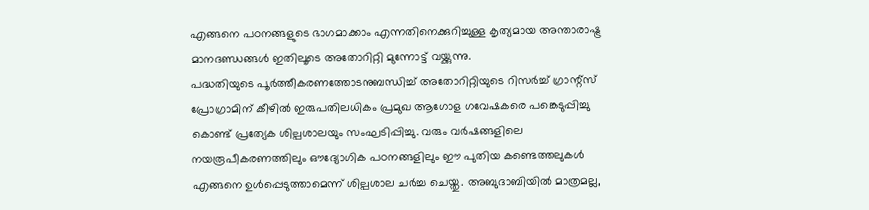എങ്ങനെ പഠനങ്ങളുടെ ഭാഗമാക്കാം എന്നതിനെക്കുറിച്ചുള്ള കൃത്യമായ അന്താരാഷ്ട്ര മാനദണ്ഡങ്ങൾ ഇതിലൂടെ അതോറിറ്റി മുന്നോട്ട് വയ്ക്കുന്നു.
പദ്ധതിയുടെ പൂർത്തീകരണത്തോടനുബന്ധിച്ച് അതോറിറ്റിയുടെ റിസർച്ച് ഗ്രാന്റ്സ് പ്രോഗ്രാമിന് കീഴിൽ ഇരുപതിലധികം പ്രമുഖ ആഗോള ഗവേഷകരെ പങ്കെടുപ്പിച്ചു കൊണ്ട് പ്രത്യേക ശില്പശാലയും സംഘടിപ്പിച്ചു. വരും വർഷങ്ങളിലെ നയരൂപീകരണത്തിലും ഔദ്യോഗിക പഠനങ്ങളിലും ഈ പുതിയ കണ്ടെത്തലുകൾ എങ്ങനെ ഉൾപ്പെടുത്താമെന്ന് ശില്പശാല ചർച്ച ചെയ്തു. അബുദാബിയിൽ മാത്രമല്ല,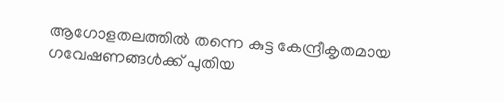ആഗോളതലത്തിൽ തന്നെ കുട്ട കേന്ദ്രീകൃതമായ ഗവേഷണങ്ങൾക്ക് പുതിയ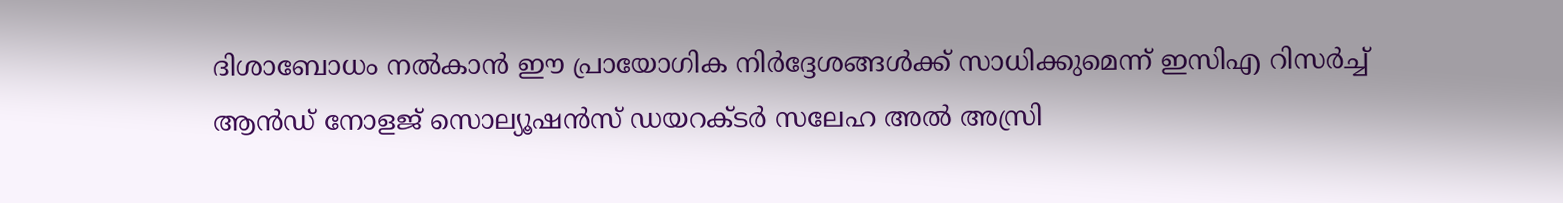ദിശാബോധം നൽകാൻ ഈ പ്രായോഗിക നിർദ്ദേശങ്ങൾക്ക് സാധിക്കുമെന്ന് ഇസിഎ റിസർച്ച് ആൻഡ് നോളജ് സൊല്യൂഷൻസ് ഡയറക്ടർ സലേഹ അൽ അസ്രി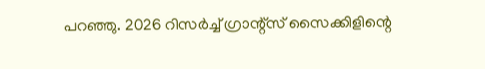പറഞ്ഞു. 2026 റിസർച്ച് ഗ്രാന്റ്സ് സൈക്കിളിന്റെ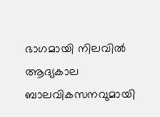ഭാഗമായി നിലവിൽ ആദ്യകാല ബാലവികസനവുമായി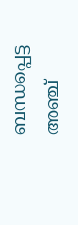ബന്ധപ്പെട്ട അഞ്ച്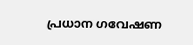പ്രധാന ഗവേഷണ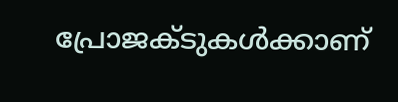പ്രോജക്ടുകൾക്കാണ്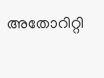അതോറിറ്റി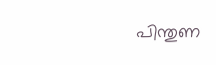പിന്തുണ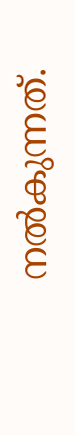നൽകുന്നത്.